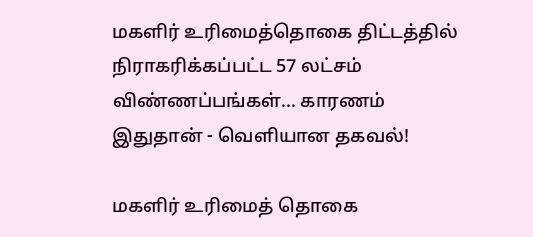மகளிர் உரிமைத்தொகை திட்டத்தில் நிராகரிக்கப்பட்ட 57 லட்சம் விண்ணப்பங்கள்... காரணம் இதுதான் - வெளியான தகவல்!

மகளிர் உரிமைத் தொகை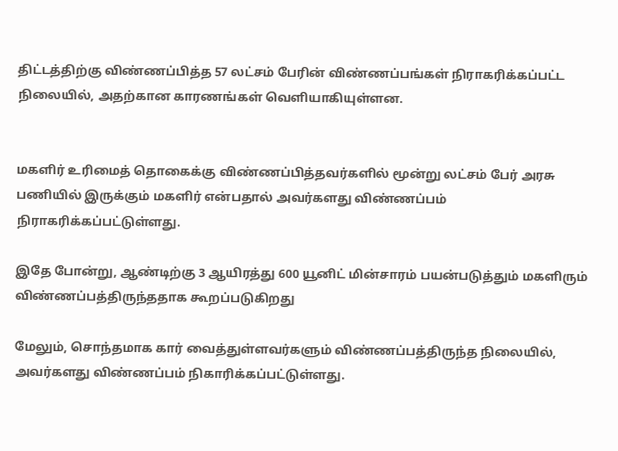திட்டத்திற்கு விண்ணப்பித்த 57 லட்சம் பேரின் விண்ணப்பங்கள் நிராகரிக்கப்பட்ட நிலையில், அதற்கான காரணங்கள் வெளியாகியுள்ளன.


மகளிர் உரிமைத் தொகைக்கு விண்ணப்பித்தவர்களில் மூன்று லட்சம் பேர் அரசு பணியில் இருக்கும் மகளிர் என்பதால் அவர்களது விண்ணப்பம் நிராகரிக்கப்பட்டுள்ளது.

இதே போன்று, ஆண்டிற்கு 3 ஆயிரத்து 600 யூனிட் மின்சாரம் பயன்படுத்தும் மகளிரும் விண்ணப்பத்திருந்ததாக கூறப்படுகிறது

மேலும், சொந்தமாக கார் வைத்துள்ளவர்களும் விண்ணப்பத்திருந்த நிலையில், அவர்களது விண்ணப்பம் நிகாரிக்கப்பட்டுள்ளது.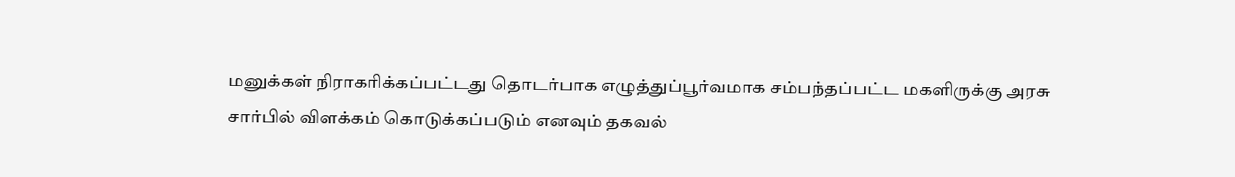மனுக்கள் நிராகரிக்கப்பட்டது தொடர்பாக எழுத்துப்பூர்வமாக சம்பந்தப்பட்ட மகளிருக்கு அரசு சார்பில் விளக்கம் கொடுக்கப்படும் எனவும் தகவல்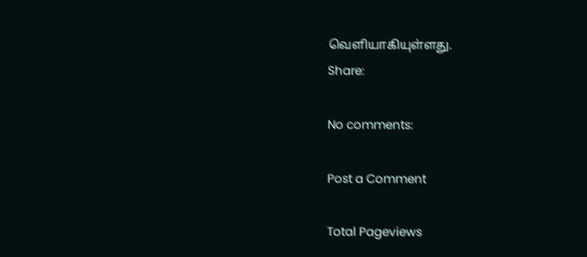வெளியாகியுள்ளது.
Share:

No comments:

Post a Comment

Total Pageviews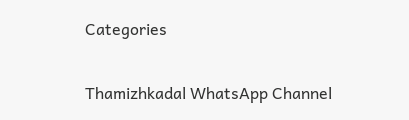Categories

Thamizhkadal WhatsApp Channel